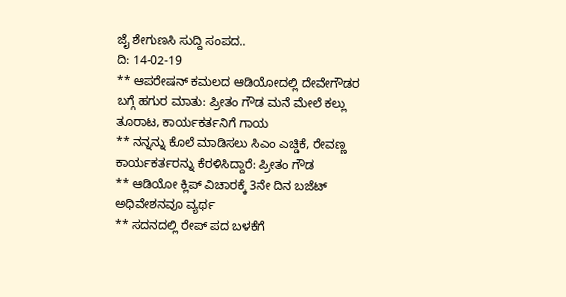ಜೈ ಶೇಗುಣಸಿ ಸುದ್ದಿ ಸಂಪದ..
ದಿ: 14-02-19
** ಆಪರೇಷನ್ ಕಮಲದ ಆಡಿಯೋದಲ್ಲಿ ದೇವೇಗೌಡರ ಬಗ್ಗೆ ಹಗುರ ಮಾತು: ಪ್ರೀತಂ ಗೌಡ ಮನೆ ಮೇಲೆ ಕಲ್ಲು ತೂರಾಟ, ಕಾರ್ಯಕರ್ತನಿಗೆ ಗಾಯ
** ನನ್ನನ್ನು ಕೊಲೆ ಮಾಡಿಸಲು ಸಿಎಂ ಎಚ್ಡಿಕೆ, ರೇವಣ್ಣ ಕಾರ್ಯಕರ್ತರನ್ನು ಕೆರಳಿಸಿದ್ದಾರೆ: ಪ್ರೀತಂ ಗೌಡ
** ಆಡಿಯೋ ಕ್ಲಿಪ್ ವಿಚಾರಕ್ಕೆ 3ನೇ ದಿನ ಬಜೆಟ್ ಅಧಿವೇಶನವೂ ವ್ಯರ್ಥ
** ಸದನದಲ್ಲಿ ರೇಪ್ ಪದ ಬಳಕೆಗೆ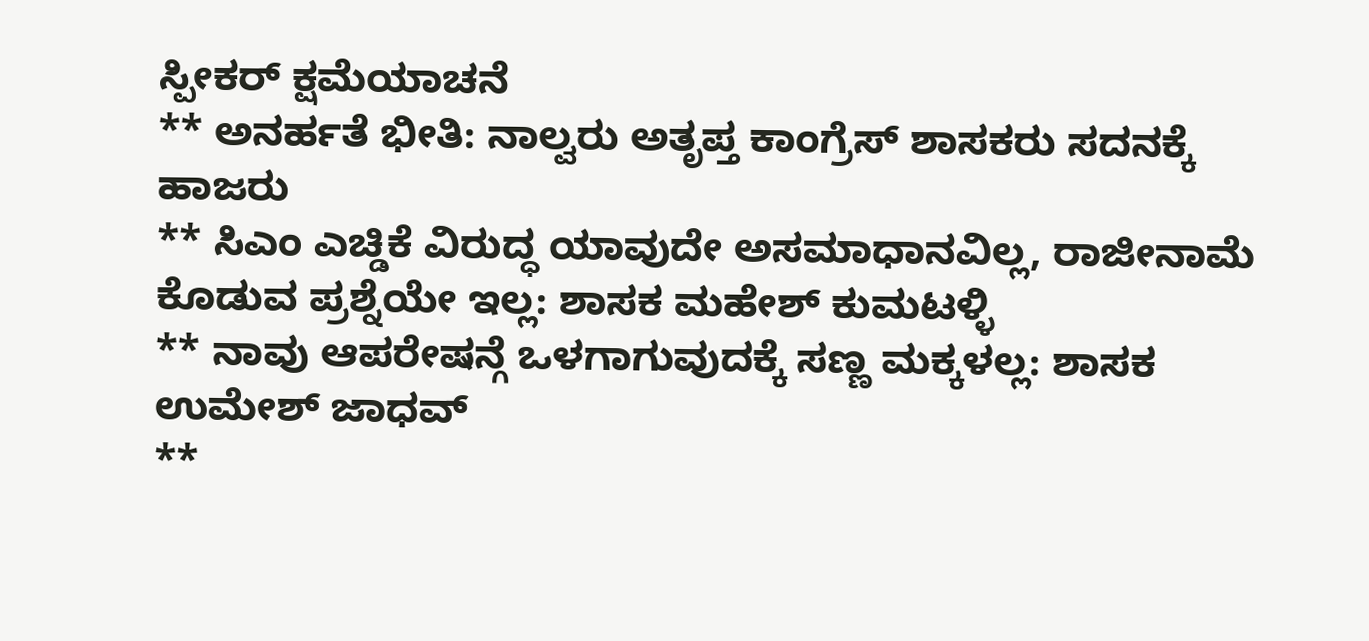ಸ್ಪೀಕರ್ ಕ್ಷಮೆಯಾಚನೆ
** ಅನರ್ಹತೆ ಭೀತಿ: ನಾಲ್ವರು ಅತೃಪ್ತ ಕಾಂಗ್ರೆಸ್ ಶಾಸಕರು ಸದನಕ್ಕೆ ಹಾಜರು
** ಸಿಎಂ ಎಚ್ಡಿಕೆ ವಿರುದ್ಧ ಯಾವುದೇ ಅಸಮಾಧಾನವಿಲ್ಲ, ರಾಜೀನಾಮೆ ಕೊಡುವ ಪ್ರಶ್ನೆಯೇ ಇಲ್ಲ: ಶಾಸಕ ಮಹೇಶ್ ಕುಮಟಳ್ಳಿ
** ನಾವು ಆಪರೇಷನ್ಗೆ ಒಳಗಾಗುವುದಕ್ಕೆ ಸಣ್ಣ ಮಕ್ಕಳಲ್ಲ: ಶಾಸಕ ಉಮೇಶ್ ಜಾಧವ್
**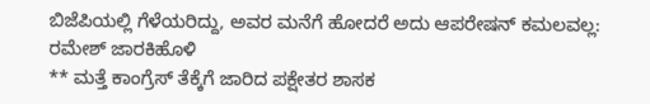ಬಿಜೆಪಿಯಲ್ಲಿ ಗೆಳೆಯರಿದ್ದು, ಅವರ ಮನೆಗೆ ಹೋದರೆ ಅದು ಆಪರೇಷನ್ ಕಮಲವಲ್ಲ: ರಮೇಶ್ ಜಾರಕಿಹೊಳಿ
** ಮತ್ತೆ ಕಾಂಗ್ರೆಸ್ ತೆಕ್ಕೆಗೆ ಜಾರಿದ ಪಕ್ಷೇತರ ಶಾಸಕ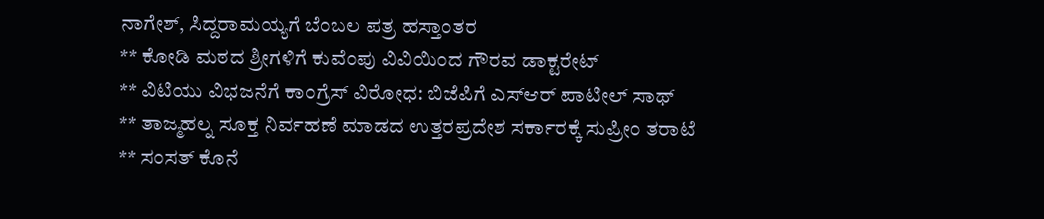ನಾಗೇಶ್, ಸಿದ್ದರಾಮಯ್ಯಗೆ ಬೆಂಬಲ ಪತ್ರ ಹಸ್ತಾಂತರ
** ಕೋಡಿ ಮಠದ ಶ್ರೀಗಳಿಗೆ ಕುವೆಂಪು ವಿವಿಯಿಂದ ಗೌರವ ಡಾಕ್ಟರೇಟ್
** ವಿಟಿಯು ವಿಭಜನೆಗೆ ಕಾಂಗ್ರೆಸ್ ವಿರೋಧ: ಬಿಜೆಪಿಗೆ ಎಸ್ಆರ್ ಪಾಟೀಲ್ ಸಾಥ್
** ತಾಜ್ಮಹಲ್ನ ಸೂಕ್ತ ನಿರ್ವಹಣೆ ಮಾಡದ ಉತ್ತರಪ್ರದೇಶ ಸರ್ಕಾರಕ್ಕೆ ಸುಪ್ರೀಂ ತರಾಟೆ
** ಸಂಸತ್ ಕೊನೆ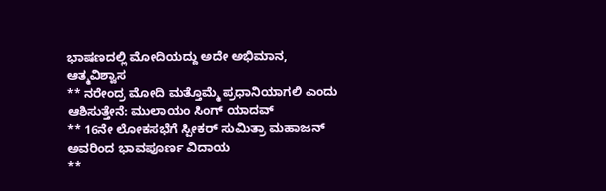ಭಾಷಣದಲ್ಲಿ ಮೋದಿಯದ್ದು ಅದೇ ಅಭಿಮಾನ, ಆತ್ಮವಿಶ್ವಾಸ
** ನರೇಂದ್ರ ಮೋದಿ ಮತ್ತೊಮ್ಮೆ ಪ್ರಧಾನಿಯಾಗಲಿ ಎಂದು ಆಶಿಸುತ್ತೇನೆ: ಮುಲಾಯಂ ಸಿಂಗ್ ಯಾದವ್
** 16ನೇ ಲೋಕಸಭೆಗೆ ಸ್ಪೀಕರ್ ಸುಮಿತ್ರಾ ಮಹಾಜನ್ ಅವರಿಂದ ಭಾವಪೂರ್ಣ ವಿದಾಯ
**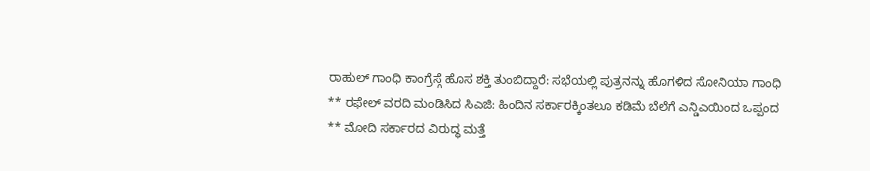ರಾಹುಲ್ ಗಾಂಧಿ ಕಾಂಗ್ರೆಸ್ಗೆ ಹೊಸ ಶಕ್ತಿ ತುಂಬಿದ್ದಾರೆ: ಸಭೆಯಲ್ಲಿ ಪುತ್ರನನ್ನು ಹೊಗಳಿದ ಸೋನಿಯಾ ಗಾಂಧಿ
** ರಫೇಲ್ ವರದಿ ಮಂಡಿಸಿದ ಸಿಎಜಿ: ಹಿಂದಿನ ಸರ್ಕಾರಕ್ಕಿಂತಲೂ ಕಡಿಮೆ ಬೆಲೆಗೆ ಎನ್ಡಿಎಯಿಂದ ಒಪ್ಪಂದ
** ಮೋದಿ ಸರ್ಕಾರದ ವಿರುದ್ಧ ಮತ್ತೆ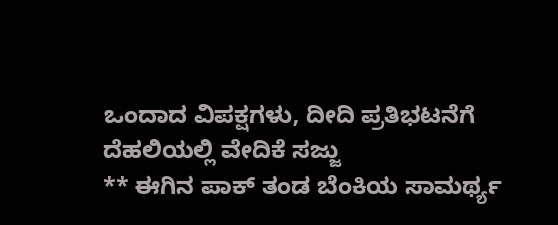ಒಂದಾದ ವಿಪಕ್ಷಗಳು, ದೀದಿ ಪ್ರತಿಭಟನೆಗೆ ದೆಹಲಿಯಲ್ಲಿ ವೇದಿಕೆ ಸಜ್ಜು
** ಈಗಿನ ಪಾಕ್ ತಂಡ ಬೆಂಕಿಯ ಸಾಮರ್ಥ್ಯ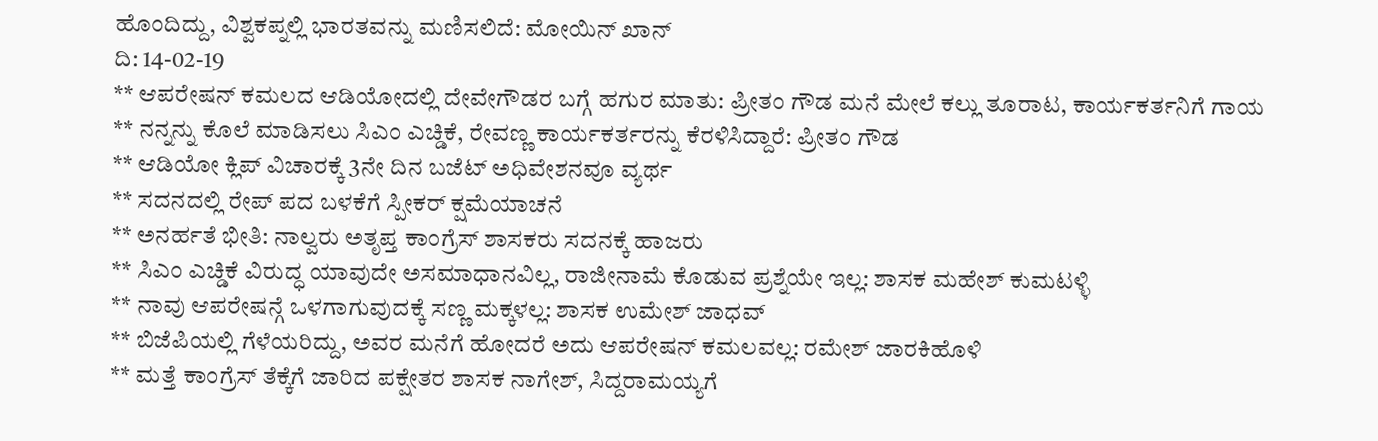ಹೊಂದಿದ್ದು, ವಿಶ್ವಕಪ್ನಲ್ಲಿ ಭಾರತವನ್ನು ಮಣಿಸಲಿದೆ: ಮೋಯಿನ್ ಖಾನ್
ದಿ: 14-02-19
** ಆಪರೇಷನ್ ಕಮಲದ ಆಡಿಯೋದಲ್ಲಿ ದೇವೇಗೌಡರ ಬಗ್ಗೆ ಹಗುರ ಮಾತು: ಪ್ರೀತಂ ಗೌಡ ಮನೆ ಮೇಲೆ ಕಲ್ಲು ತೂರಾಟ, ಕಾರ್ಯಕರ್ತನಿಗೆ ಗಾಯ
** ನನ್ನನ್ನು ಕೊಲೆ ಮಾಡಿಸಲು ಸಿಎಂ ಎಚ್ಡಿಕೆ, ರೇವಣ್ಣ ಕಾರ್ಯಕರ್ತರನ್ನು ಕೆರಳಿಸಿದ್ದಾರೆ: ಪ್ರೀತಂ ಗೌಡ
** ಆಡಿಯೋ ಕ್ಲಿಪ್ ವಿಚಾರಕ್ಕೆ 3ನೇ ದಿನ ಬಜೆಟ್ ಅಧಿವೇಶನವೂ ವ್ಯರ್ಥ
** ಸದನದಲ್ಲಿ ರೇಪ್ ಪದ ಬಳಕೆಗೆ ಸ್ಪೀಕರ್ ಕ್ಷಮೆಯಾಚನೆ
** ಅನರ್ಹತೆ ಭೀತಿ: ನಾಲ್ವರು ಅತೃಪ್ತ ಕಾಂಗ್ರೆಸ್ ಶಾಸಕರು ಸದನಕ್ಕೆ ಹಾಜರು
** ಸಿಎಂ ಎಚ್ಡಿಕೆ ವಿರುದ್ಧ ಯಾವುದೇ ಅಸಮಾಧಾನವಿಲ್ಲ, ರಾಜೀನಾಮೆ ಕೊಡುವ ಪ್ರಶ್ನೆಯೇ ಇಲ್ಲ: ಶಾಸಕ ಮಹೇಶ್ ಕುಮಟಳ್ಳಿ
** ನಾವು ಆಪರೇಷನ್ಗೆ ಒಳಗಾಗುವುದಕ್ಕೆ ಸಣ್ಣ ಮಕ್ಕಳಲ್ಲ: ಶಾಸಕ ಉಮೇಶ್ ಜಾಧವ್
** ಬಿಜೆಪಿಯಲ್ಲಿ ಗೆಳೆಯರಿದ್ದು, ಅವರ ಮನೆಗೆ ಹೋದರೆ ಅದು ಆಪರೇಷನ್ ಕಮಲವಲ್ಲ: ರಮೇಶ್ ಜಾರಕಿಹೊಳಿ
** ಮತ್ತೆ ಕಾಂಗ್ರೆಸ್ ತೆಕ್ಕೆಗೆ ಜಾರಿದ ಪಕ್ಷೇತರ ಶಾಸಕ ನಾಗೇಶ್, ಸಿದ್ದರಾಮಯ್ಯಗೆ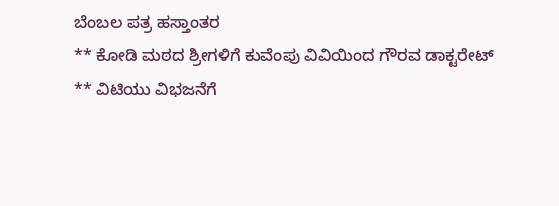ಬೆಂಬಲ ಪತ್ರ ಹಸ್ತಾಂತರ
** ಕೋಡಿ ಮಠದ ಶ್ರೀಗಳಿಗೆ ಕುವೆಂಪು ವಿವಿಯಿಂದ ಗೌರವ ಡಾಕ್ಟರೇಟ್
** ವಿಟಿಯು ವಿಭಜನೆಗೆ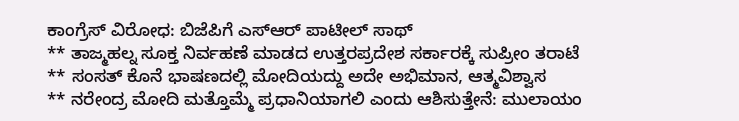ಕಾಂಗ್ರೆಸ್ ವಿರೋಧ: ಬಿಜೆಪಿಗೆ ಎಸ್ಆರ್ ಪಾಟೀಲ್ ಸಾಥ್
** ತಾಜ್ಮಹಲ್ನ ಸೂಕ್ತ ನಿರ್ವಹಣೆ ಮಾಡದ ಉತ್ತರಪ್ರದೇಶ ಸರ್ಕಾರಕ್ಕೆ ಸುಪ್ರೀಂ ತರಾಟೆ
** ಸಂಸತ್ ಕೊನೆ ಭಾಷಣದಲ್ಲಿ ಮೋದಿಯದ್ದು ಅದೇ ಅಭಿಮಾನ, ಆತ್ಮವಿಶ್ವಾಸ
** ನರೇಂದ್ರ ಮೋದಿ ಮತ್ತೊಮ್ಮೆ ಪ್ರಧಾನಿಯಾಗಲಿ ಎಂದು ಆಶಿಸುತ್ತೇನೆ: ಮುಲಾಯಂ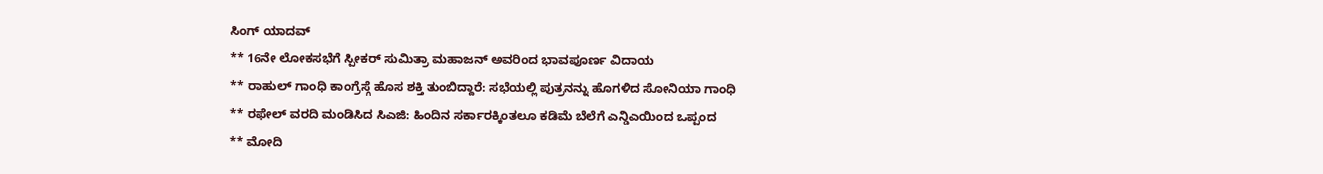ಸಿಂಗ್ ಯಾದವ್
** 16ನೇ ಲೋಕಸಭೆಗೆ ಸ್ಪೀಕರ್ ಸುಮಿತ್ರಾ ಮಹಾಜನ್ ಅವರಿಂದ ಭಾವಪೂರ್ಣ ವಿದಾಯ
** ರಾಹುಲ್ ಗಾಂಧಿ ಕಾಂಗ್ರೆಸ್ಗೆ ಹೊಸ ಶಕ್ತಿ ತುಂಬಿದ್ದಾರೆ: ಸಭೆಯಲ್ಲಿ ಪುತ್ರನನ್ನು ಹೊಗಳಿದ ಸೋನಿಯಾ ಗಾಂಧಿ
** ರಫೇಲ್ ವರದಿ ಮಂಡಿಸಿದ ಸಿಎಜಿ: ಹಿಂದಿನ ಸರ್ಕಾರಕ್ಕಿಂತಲೂ ಕಡಿಮೆ ಬೆಲೆಗೆ ಎನ್ಡಿಎಯಿಂದ ಒಪ್ಪಂದ
** ಮೋದಿ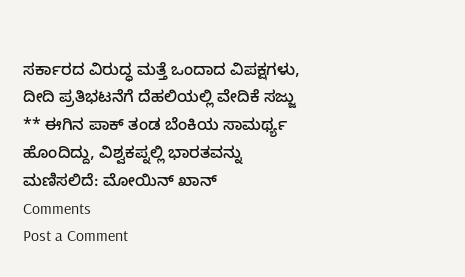ಸರ್ಕಾರದ ವಿರುದ್ಧ ಮತ್ತೆ ಒಂದಾದ ವಿಪಕ್ಷಗಳು, ದೀದಿ ಪ್ರತಿಭಟನೆಗೆ ದೆಹಲಿಯಲ್ಲಿ ವೇದಿಕೆ ಸಜ್ಜು
** ಈಗಿನ ಪಾಕ್ ತಂಡ ಬೆಂಕಿಯ ಸಾಮರ್ಥ್ಯ ಹೊಂದಿದ್ದು, ವಿಶ್ವಕಪ್ನಲ್ಲಿ ಭಾರತವನ್ನು ಮಣಿಸಲಿದೆ: ಮೋಯಿನ್ ಖಾನ್
Comments
Post a Comment